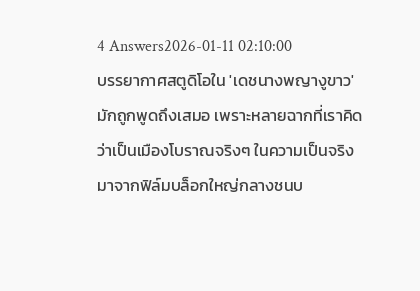4 Answers2026-01-11 02:10:00
บรรยากาศสตูดิโอใน 'เดชนางพญางูขาว' มักถูกพูดถึงเสมอ เพราะหลายฉากที่เราคิดว่าเป็นเมืองโบราณจริงๆ ในความเป็นจริงมาจากฟิล์มบล็อกใหญ่กลางชนบ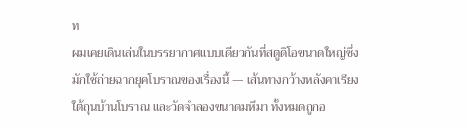ท
ผมเคยเดินเล่นในบรรยากาศแบบเดียวกันที่สตูดิโอขนาดใหญ่ซึ่งมักใช้ถ่ายฉากยุคโบราณของเรื่องนี้ — เส้นทางกว้างหลังคาเรียง ใต้ถุนบ้านโบราณ และวัดจำลองขนาดมหึมา ทั้งหมดถูกอ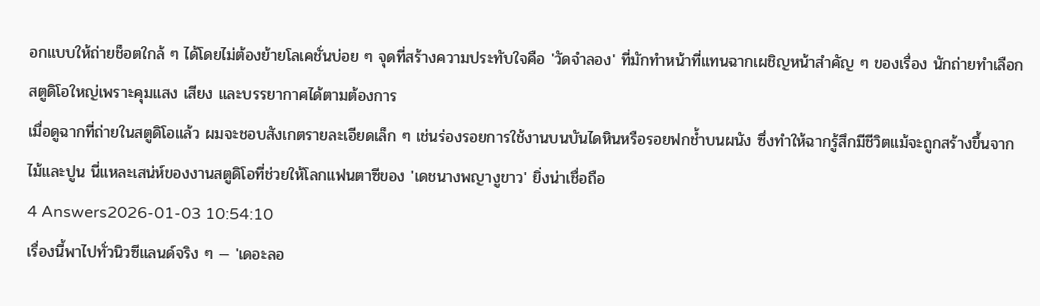อกแบบให้ถ่ายช็อตใกล้ ๆ ได้โดยไม่ต้องย้ายโลเคชั่นบ่อย ๆ จุดที่สร้างความประทับใจคือ 'วัดจำลอง' ที่มักทำหน้าที่แทนฉากเผชิญหน้าสำคัญ ๆ ของเรื่อง นักถ่ายทำเลือกสตูดิโอใหญ่เพราะคุมแสง เสียง และบรรยากาศได้ตามต้องการ
เมื่อดูฉากที่ถ่ายในสตูดิโอแล้ว ผมจะชอบสังเกตรายละเอียดเล็ก ๆ เช่นร่องรอยการใช้งานบนบันไดหินหรือรอยฟกช้ำบนผนัง ซึ่งทำให้ฉากรู้สึกมีชีวิตแม้จะถูกสร้างขึ้นจากไม้และปูน นี่แหละเสน่ห์ของงานสตูดิโอที่ช่วยให้โลกแฟนตาซีของ 'เดชนางพญางูขาว' ยิ่งน่าเชื่อถือ
4 Answers2026-01-03 10:54:10
เรื่องนี้พาไปทั่วนิวซีแลนด์จริง ๆ — 'เดอะลอ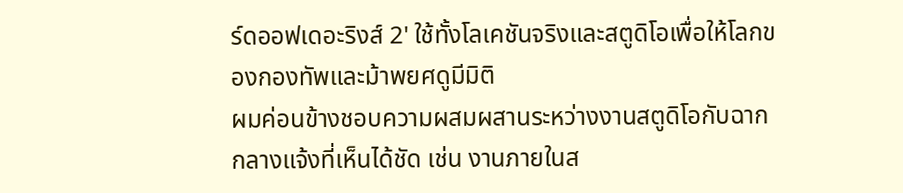ร์ดออฟเดอะริงส์ 2' ใช้ทั้งโลเคชันจริงและสตูดิโอเพื่อให้โลกของกองทัพและม้าพยศดูมีมิติ
ผมค่อนข้างชอบความผสมผสานระหว่างงานสตูดิโอกับฉากกลางแจ้งที่เห็นได้ชัด เช่น งานภายในส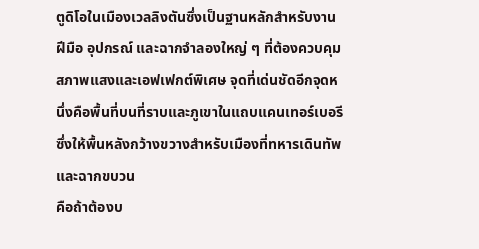ตูดิโอในเมืองเวลลิงตันซึ่งเป็นฐานหลักสำหรับงานฝีมือ อุปกรณ์ และฉากจำลองใหญ่ ๆ ที่ต้องควบคุมสภาพแสงและเอฟเฟกต์พิเศษ จุดที่เด่นชัดอีกจุดหนึ่งคือพื้นที่บนที่ราบและภูเขาในแถบแคนเทอร์เบอรี ซึ่งให้พื้นหลังกว้างขวางสำหรับเมืองที่ทหารเดินทัพและฉากขบวน
คือถ้าต้องบ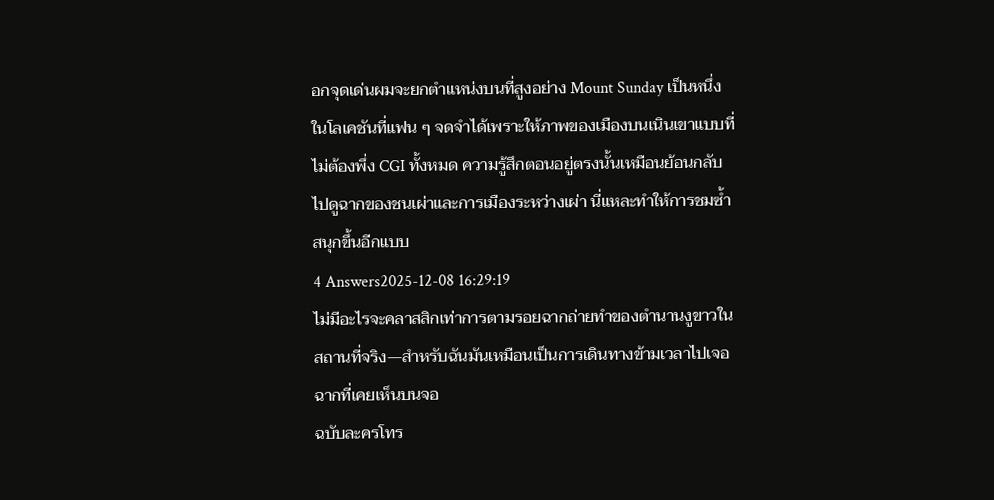อกจุดเด่นผมจะยกตำแหน่งบนที่สูงอย่าง Mount Sunday เป็นหนึ่งในโลเคชันที่แฟน ๆ จดจำได้เพราะให้ภาพของเมืองบนเนินเขาแบบที่ไม่ต้องพึ่ง CGI ทั้งหมด ความรู้สึกตอนอยู่ตรงนั้นเหมือนย้อนกลับไปดูฉากของชนเผ่าและการเมืองระหว่างเผ่า นี่แหละทำให้การชมซ้ำสนุกขึ้นอีกแบบ
4 Answers2025-12-08 16:29:19
ไม่มีอะไรจะคลาสสิกเท่าการตามรอยฉากถ่ายทำของตำนานงูขาวในสถานที่จริง—สำหรับฉันมันเหมือนเป็นการเดินทางข้ามเวลาไปเจอฉากที่เคยเห็นบนจอ
ฉบับละครโทร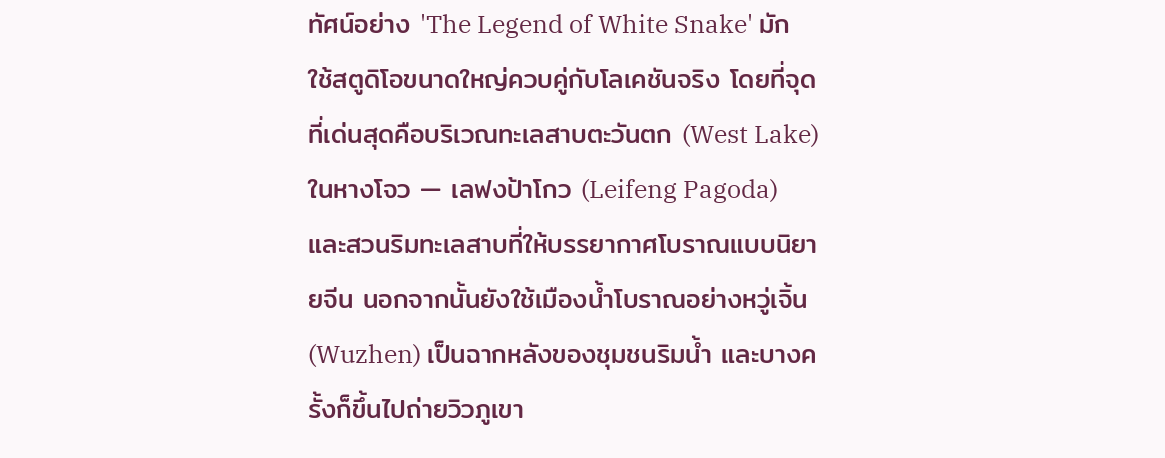ทัศน์อย่าง 'The Legend of White Snake' มักใช้สตูดิโอขนาดใหญ่ควบคู่กับโลเคชันจริง โดยที่จุดที่เด่นสุดคือบริเวณทะเลสาบตะวันตก (West Lake) ในหางโจว — เลฟงป้าโกว (Leifeng Pagoda) และสวนริมทะเลสาบที่ให้บรรยากาศโบราณแบบนิยายจีน นอกจากนั้นยังใช้เมืองน้ำโบราณอย่างหวู่เจิ้น (Wuzhen) เป็นฉากหลังของชุมชนริมน้ำ และบางครั้งก็ขึ้นไปถ่ายวิวภูเขา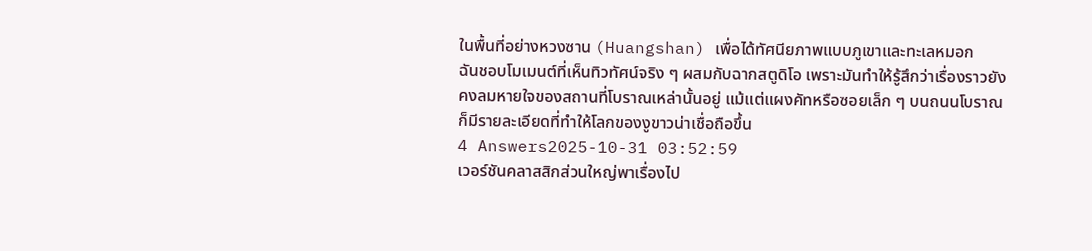ในพื้นที่อย่างหวงซาน (Huangshan) เพื่อได้ทัศนียภาพแบบภูเขาและทะเลหมอก
ฉันชอบโมเมนต์ที่เห็นทิวทัศน์จริง ๆ ผสมกับฉากสตูดิโอ เพราะมันทำให้รู้สึกว่าเรื่องราวยังคงลมหายใจของสถานที่โบราณเหล่านั้นอยู่ แม้แต่แผงคัทหรือซอยเล็ก ๆ บนถนนโบราณก็มีรายละเอียดที่ทำให้โลกของงูขาวน่าเชื่อถือขึ้น
4 Answers2025-10-31 03:52:59
เวอร์ชันคลาสสิกส่วนใหญ่พาเรื่องไป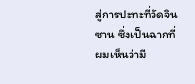สู่การปะทะที่วัดจินซาน ซึ่งเป็นฉากที่ผมเห็นว่ามี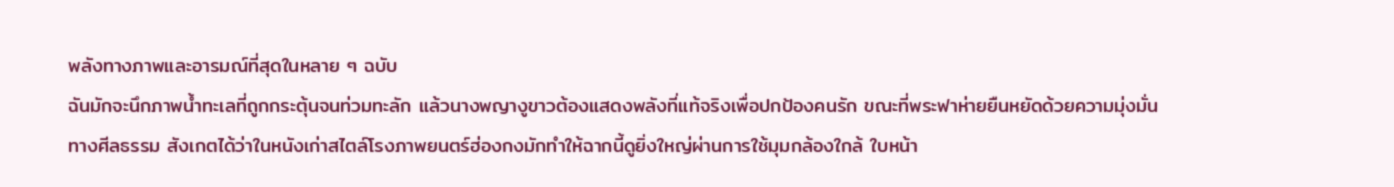พลังทางภาพและอารมณ์ที่สุดในหลาย ๆ ฉบับ
ฉันมักจะนึกภาพน้ำทะเลที่ถูกกระตุ้นจนท่วมทะลัก แล้วนางพญางูขาวต้องแสดงพลังที่แท้จริงเพื่อปกป้องคนรัก ขณะที่พระฟาห่ายยืนหยัดด้วยความมุ่งมั่นทางศีลธรรม สังเกตได้ว่าในหนังเก่าสไตล์โรงภาพยนตร์ฮ่องกงมักทำให้ฉากนี้ดูยิ่งใหญ่ผ่านการใช้มุมกล้องใกล้ ใบหน้า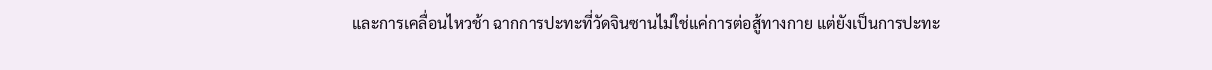และการเคลื่อนไหวช้า ฉากการปะทะที่วัดจินซานไม่ใช่แค่การต่อสู้ทางกาย แต่ยังเป็นการปะทะ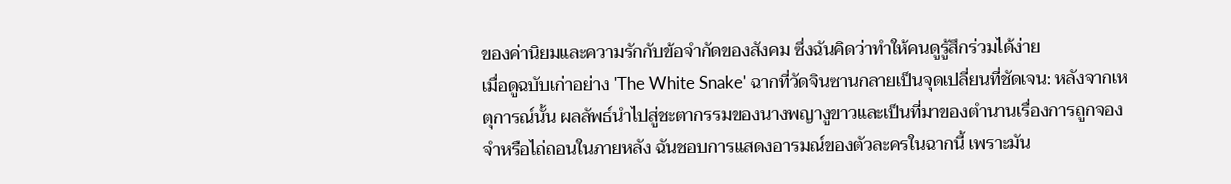ของค่านิยมและความรักกับข้อจำกัดของสังคม ซึ่งฉันคิดว่าทำให้คนดูรู้สึกร่วมได้ง่าย
เมื่อดูฉบับเก่าอย่าง 'The White Snake' ฉากที่วัดจินซานกลายเป็นจุดเปลี่ยนที่ชัดเจน: หลังจากเหตุการณ์นั้น ผลลัพธ์นำไปสู่ชะตากรรมของนางพญางูขาวและเป็นที่มาของตำนานเรื่องการถูกจองจำหรือไถ่ถอนในภายหลัง ฉันชอบการแสดงอารมณ์ของตัวละครในฉากนี้ เพราะมัน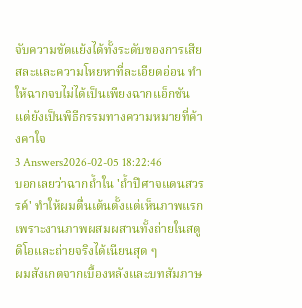จับความขัดแย้งได้ทั้งระดับของการเสียสละและความโหยหาที่ละเอียดอ่อน ทำให้ฉากจบไม่ได้เป็นเพียงฉากแอ็กชัน แต่ยังเป็นพิธีกรรมทางความหมายที่ค้างคาใจ
3 Answers2026-02-05 18:22:46
บอกเลยว่าฉากถ้ำใน 'ถ้ำปีศาจแดนสวรรค์' ทำให้ผมตื่นเต้นตั้งแต่เห็นภาพแรก เพราะงานภาพผสมผสานทั้งถ่ายในสตูดิโอและถ่ายจริงได้เนียนสุด ๆ
ผมสังเกตจากเบื้องหลังและบทสัมภาษ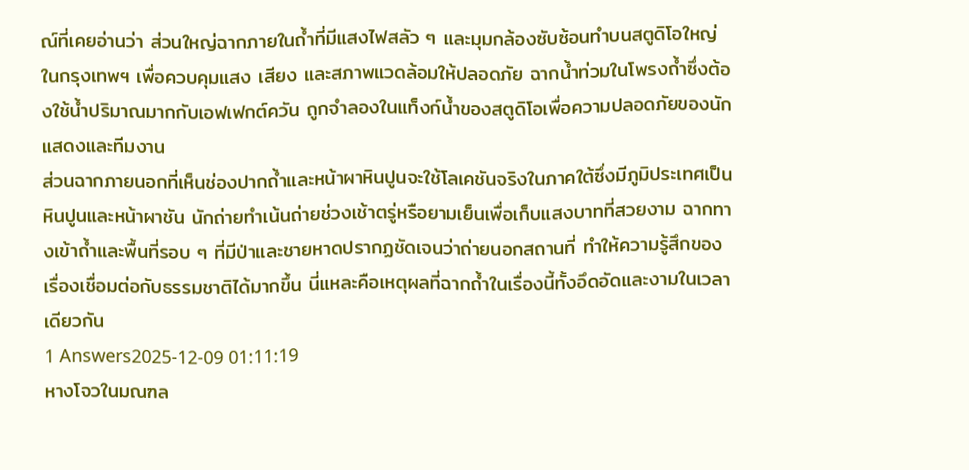ณ์ที่เคยอ่านว่า ส่วนใหญ่ฉากภายในถ้ำที่มีแสงไฟสลัว ๆ และมุมกล้องซับซ้อนทำบนสตูดิโอใหญ่ในกรุงเทพฯ เพื่อควบคุมแสง เสียง และสภาพแวดล้อมให้ปลอดภัย ฉากน้ำท่วมในโพรงถ้ำซึ่งต้องใช้น้ำปริมาณมากกับเอฟเฟกต์ควัน ถูกจำลองในแท็งก์น้ำของสตูดิโอเพื่อความปลอดภัยของนักแสดงและทีมงาน
ส่วนฉากภายนอกที่เห็นช่องปากถ้ำและหน้าผาหินปูนจะใช้โลเคชันจริงในภาคใต้ซึ่งมีภูมิประเทศเป็นหินปูนและหน้าผาชัน นักถ่ายทำเน้นถ่ายช่วงเช้าตรู่หรือยามเย็นเพื่อเก็บแสงบาทที่สวยงาม ฉากทางเข้าถ้ำและพื้นที่รอบ ๆ ที่มีป่าและชายหาดปรากฏชัดเจนว่าถ่ายนอกสถานที่ ทำให้ความรู้สึกของเรื่องเชื่อมต่อกับธรรมชาติได้มากขึ้น นี่แหละคือเหตุผลที่ฉากถ้ำในเรื่องนี้ทั้งอึดอัดและงามในเวลาเดียวกัน
1 Answers2025-12-09 01:11:19
หางโจวในมณฑล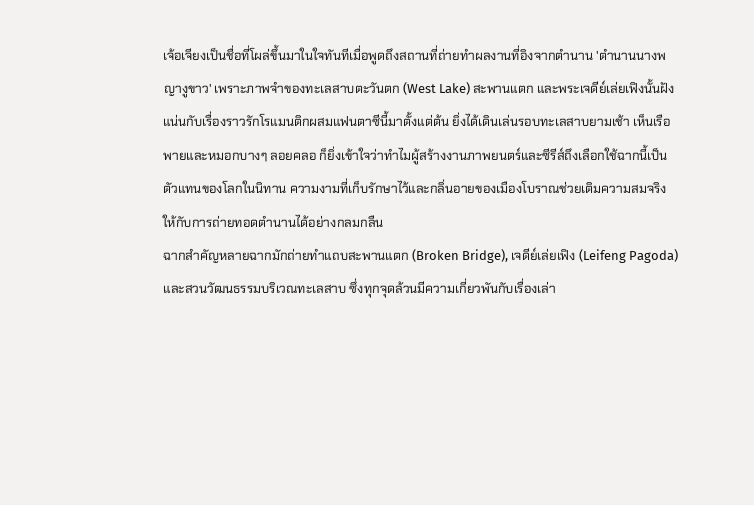เจ้อเจียงเป็นชื่อที่โผล่ขึ้นมาในใจทันทีเมื่อพูดถึงสถานที่ถ่ายทำผลงานที่อิงจากตำนาน 'ตำนานนางพญางูขาว' เพราะภาพจำของทะเลสาบตะวันตก (West Lake) สะพานแตก และพระเจดีย์เล่ยเฟิงนั้นฝังแน่นกับเรื่องราวรักโรแมนติกผสมแฟนตาซีนี้มาตั้งแต่ต้น ยิ่งได้เดินเล่นรอบทะเลสาบยามเช้า เห็นเรือพายและหมอกบางๆ ลอยคลอ ก็ยิ่งเข้าใจว่าทำไมผู้สร้างงานภาพยนตร์และซีรีส์ถึงเลือกใช้ฉากนี้เป็นตัวแทนของโลกในนิทาน ความงามที่เก็บรักษาไว้และกลิ่นอายของเมืองโบราณช่วยเติมความสมจริงให้กับการถ่ายทอดตำนานได้อย่างกลมกลืน
ฉากสำคัญหลายฉากมักถ่ายทำแถบสะพานแตก (Broken Bridge), เจดีย์เล่ยเฟิง (Leifeng Pagoda) และสวนวัฒนธรรมบริเวณทะเลสาบ ซึ่งทุกจุดล้วนมีความเกี่ยวพันกับเรื่องเล่า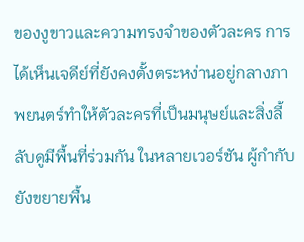ของงูขาวและความทรงจำของตัวละคร การได้เห็นเจดีย์ที่ยังคงตั้งตระหง่านอยู่กลางภาพยนตร์ทำให้ตัวละครที่เป็นมนุษย์และสิ่งลี้ลับดูมีพื้นที่ร่วมกัน ในหลายเวอร์ชัน ผู้กำกับยังขยายพื้น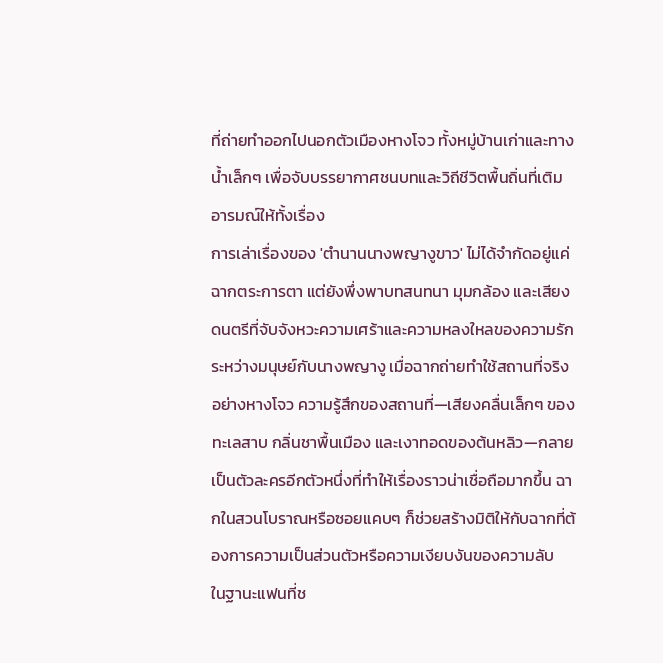ที่ถ่ายทำออกไปนอกตัวเมืองหางโจว ทั้งหมู่บ้านเก่าและทางน้ำเล็กๆ เพื่อจับบรรยากาศชนบทและวิถีชีวิตพื้นถิ่นที่เติมอารมณ์ให้ทั้งเรื่อง
การเล่าเรื่องของ 'ตำนานนางพญางูขาว' ไม่ได้จำกัดอยู่แค่ฉากตระการตา แต่ยังพึ่งพาบทสนทนา มุมกล้อง และเสียงดนตรีที่จับจังหวะความเศร้าและความหลงใหลของความรักระหว่างมนุษย์กับนางพญางู เมื่อฉากถ่ายทำใช้สถานที่จริงอย่างหางโจว ความรู้สึกของสถานที่—เสียงคลื่นเล็กๆ ของทะเลสาบ กลิ่นชาพื้นเมือง และเงาทอดของต้นหลิว—กลายเป็นตัวละครอีกตัวหนึ่งที่ทำให้เรื่องราวน่าเชื่อถือมากขึ้น ฉากในสวนโบราณหรือซอยแคบๆ ก็ช่วยสร้างมิติให้กับฉากที่ต้องการความเป็นส่วนตัวหรือความเงียบงันของความลับ
ในฐานะแฟนที่ช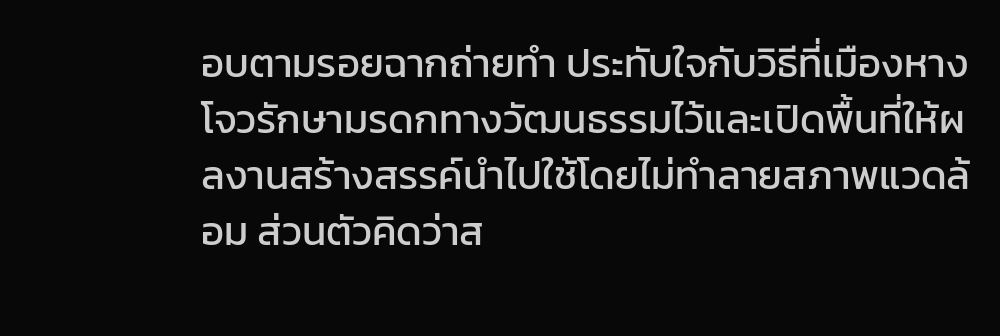อบตามรอยฉากถ่ายทำ ประทับใจกับวิธีที่เมืองหางโจวรักษามรดกทางวัฒนธรรมไว้และเปิดพื้นที่ให้ผลงานสร้างสรรค์นำไปใช้โดยไม่ทำลายสภาพแวดล้อม ส่วนตัวคิดว่าส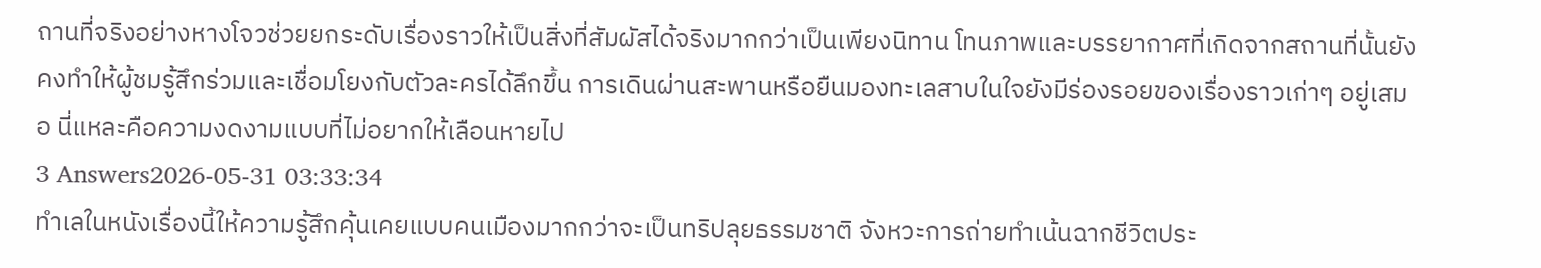ถานที่จริงอย่างหางโจวช่วยยกระดับเรื่องราวให้เป็นสิ่งที่สัมผัสได้จริงมากกว่าเป็นเพียงนิทาน โทนภาพและบรรยากาศที่เกิดจากสถานที่นั้นยังคงทำให้ผู้ชมรู้สึกร่วมและเชื่อมโยงกับตัวละครได้ลึกขึ้น การเดินผ่านสะพานหรือยืนมองทะเลสาบในใจยังมีร่องรอยของเรื่องราวเก่าๆ อยู่เสมอ นี่แหละคือความงดงามแบบที่ไม่อยากให้เลือนหายไป
3 Answers2026-05-31 03:33:34
ทำเลในหนังเรื่องนี้ให้ความรู้สึกคุ้นเคยแบบคนเมืองมากกว่าจะเป็นทริปลุยธรรมชาติ จังหวะการถ่ายทำเน้นฉากชีวิตประ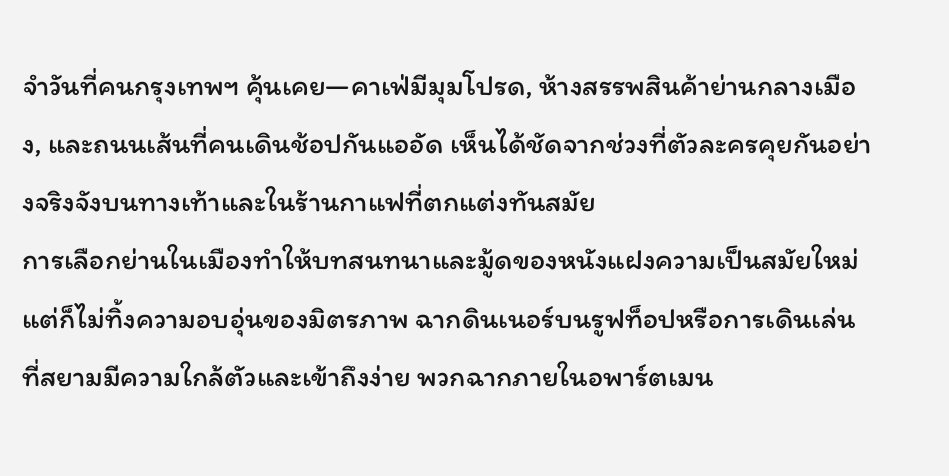จำวันที่คนกรุงเทพฯ คุ้นเคย—คาเฟ่มีมุมโปรด, ห้างสรรพสินค้าย่านกลางเมือง, และถนนเส้นที่คนเดินช้อปกันแออัด เห็นได้ชัดจากช่วงที่ตัวละครคุยกันอย่างจริงจังบนทางเท้าและในร้านกาแฟที่ตกแต่งทันสมัย
การเลือกย่านในเมืองทำให้บทสนทนาและมู้ดของหนังแฝงความเป็นสมัยใหม่ แต่ก็ไม่ทิ้งความอบอุ่นของมิตรภาพ ฉากดินเนอร์บนรูฟท็อปหรือการเดินเล่นที่สยามมีความใกล้ตัวและเข้าถึงง่าย พวกฉากภายในอพาร์ตเมน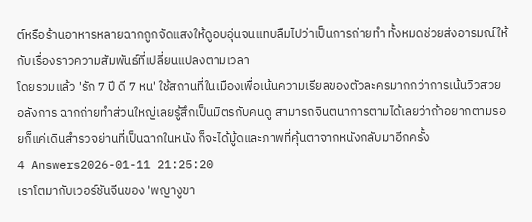ต์หรือร้านอาหารหลายฉากถูกจัดแสงให้ดูอบอุ่นจนแทบลืมไปว่าเป็นการถ่ายทำ ทั้งหมดช่วยส่งอารมณ์ให้กับเรื่องราวความสัมพันธ์ที่เปลี่ยนแปลงตามเวลา
โดยรวมแล้ว 'รัก 7 ปี ดี 7 หน' ใช้สถานที่ในเมืองเพื่อเน้นความเรียลของตัวละครมากกว่าการเน้นวิวสวยอลังการ ฉากถ่ายทำส่วนใหญ่เลยรู้สึกเป็นมิตรกับคนดู สามารถจินตนาการตามได้เลยว่าถ้าอยากตามรอยก็แค่เดินสำรวจย่านที่เป็นฉากในหนัง ก็จะได้มู้ดและภาพที่คุ้นตาจากหนังกลับมาอีกครั้ง
4 Answers2026-01-11 21:25:20
เราโตมากับเวอร์ชันจีนของ 'พญางูขา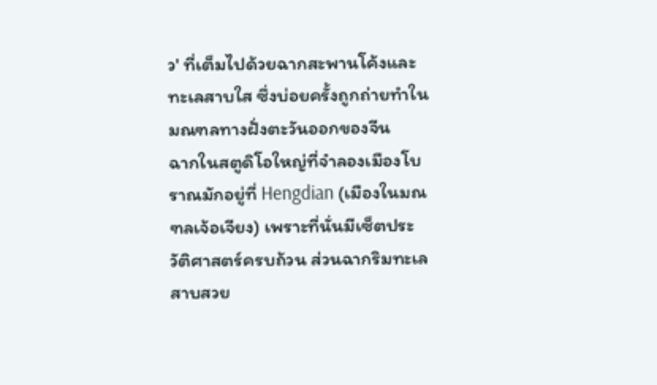ว' ที่เต็มไปด้วยฉากสะพานโค้งและทะเลสาบใส ซึ่งบ่อยครั้งถูกถ่ายทำในมณฑลทางฝั่งตะวันออกของจีน
ฉากในสตูดิโอใหญ่ที่จำลองเมืองโบราณมักอยู่ที่ Hengdian (เมืองในมณฑลเจ้อเจียง) เพราะที่นั่นมีเซ็ตประวัติศาสตร์ครบถ้วน ส่วนฉากริมทะเลสาบสวย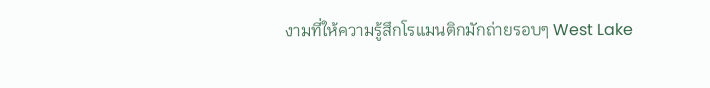งามที่ให้ความรู้สึกโรแมนติกมักถ่ายรอบๆ West Lake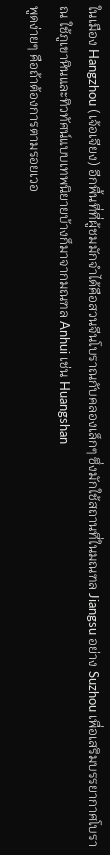ในเมือง Hangzhou (เจ้อเจียง) อีกพื้นที่ที่ผู้ชมมักจำได้คือสวนจีนโบราณกับคลองเล็กๆ ซึ่งมักใช้สถานที่ในมณฑล Jiangsu อย่าง Suzhou เพื่อเสริมบรรยากาศโบราณ ใช้ภูเขาหินและทิวทัศน์แบบเทพนิยายบ้างก็มาจากมณฑล Anhui เช่น Huangshan
พูดง่ายๆ คือถ้าต้องการตามรอยเวอ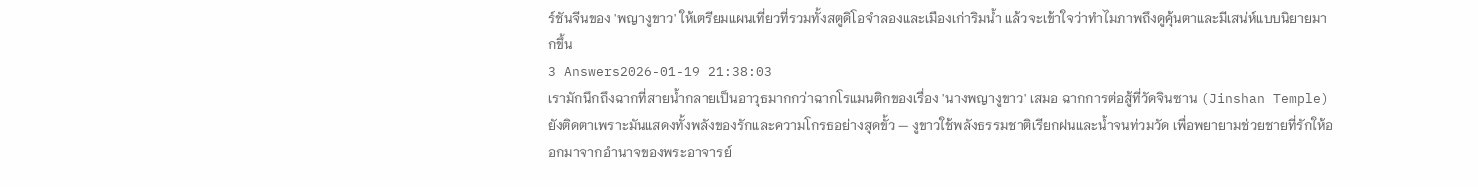ร์ชันจีนของ 'พญางูขาว' ให้เตรียมแผนเที่ยวที่รวมทั้งสตูดิโอจำลองและเมืองเก่าริมน้ำ แล้วจะเข้าใจว่าทำไมภาพถึงดูคุ้นตาและมีเสน่ห์แบบนิยายมากขึ้น
3 Answers2026-01-19 21:38:03
เรามักนึกถึงฉากที่สายน้ำกลายเป็นอาวุธมากกว่าฉากโรแมนติกของเรื่อง 'นางพญางูขาว' เสมอ ฉากการต่อสู้ที่วัดจินซาน (Jinshan Temple) ยังติดตาเพราะมันแสดงทั้งพลังของรักและความโกรธอย่างสุดขั้ว — งูขาวใช้พลังธรรมชาติเรียกฝนและน้ำจนท่วมวัด เพื่อพยายามช่วยชายที่รักให้ออกมาจากอำนาจของพระอาจารย์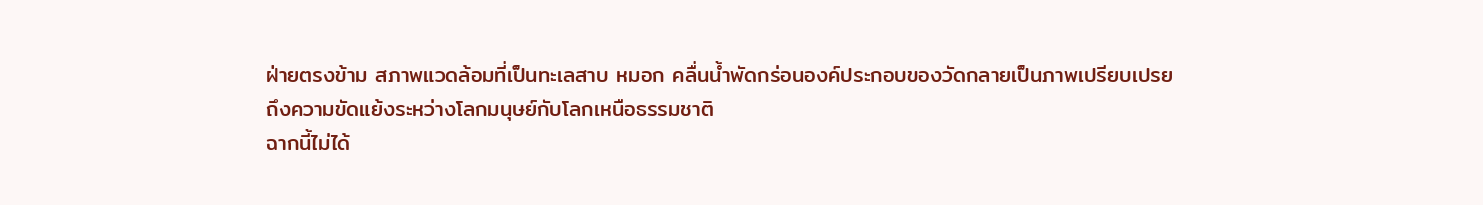ฝ่ายตรงข้าม สภาพแวดล้อมที่เป็นทะเลสาบ หมอก คลื่นน้ำพัดกร่อนองค์ประกอบของวัดกลายเป็นภาพเปรียบเปรยถึงความขัดแย้งระหว่างโลกมนุษย์กับโลกเหนือธรรมชาติ
ฉากนี้ไม่ได้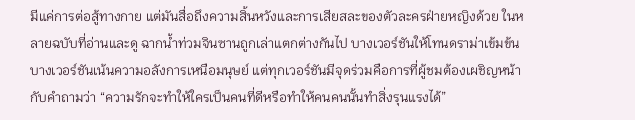มีแค่การต่อสู้ทางกาย แต่มันสื่อถึงความสิ้นหวังและการเสียสละของตัวละครฝ่ายหญิงด้วย ในหลายฉบับที่อ่านและดู ฉากน้ำท่วมจินซานถูกเล่าแตกต่างกันไป บางเวอร์ชันให้โทนดราม่าเข้มข้น บางเวอร์ชันเน้นความอลังการเหนือมนุษย์ แต่ทุกเวอร์ชันมีจุดร่วมคือการที่ผู้ชมต้องเผชิญหน้ากับคำถามว่า “ความรักจะทำให้ใครเป็นคนที่ดีหรือทำให้คนคนนั้นทำสิ่งรุนแรงได้”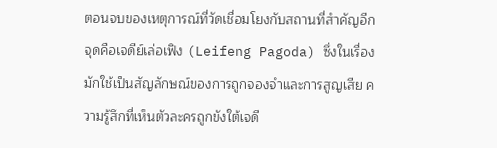ตอนจบของเหตุการณ์ที่วัดเชื่อมโยงกับสถานที่สำคัญอีกจุดคือเจดีย์เล่อเฟิง (Leifeng Pagoda) ซึ่งในเรื่องมักใช้เป็นสัญลักษณ์ของการถูกจองจำและการสูญเสีย ความรู้สึกที่เห็นตัวละครถูกขังใต้เจดี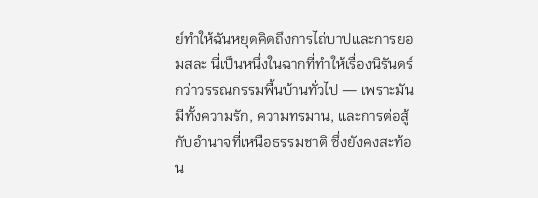ย์ทำให้ฉันหยุดคิดถึงการไถ่บาปและการยอมสละ นี่เป็นหนึ่งในฉากที่ทำให้เรื่องนิรันดร์กว่าวรรณกรรมพื้นบ้านทั่วไป — เพราะมันมีทั้งความรัก, ความทรมาน, และการต่อสู้กับอำนาจที่เหนือธรรมชาติ ซึ่งยังคงสะท้อน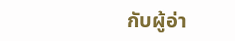กับผู้อ่า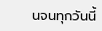นจนทุกวันนี้